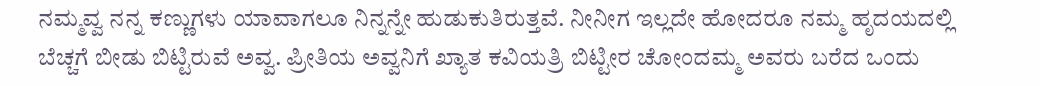ನಮ್ಮವ್ವ ನನ್ನ ಕಣ್ಣುಗಳು ಯಾವಾಗಲೂ ನಿನ್ನನ್ನೇ ಹುಡುಕುತಿರುತ್ತವೆ. ನೀನೀಗ ಇಲ್ಲದೇ ಹೋದರೂ ನಮ್ಮ ಹೃದಯದಲ್ಲಿ ಬೆಚ್ಚಗೆ ಬೀಡು ಬಿಟ್ಟಿರುವೆ ಅವ್ವ. ಪ್ರೀತಿಯ ಅವ್ವನಿಗೆ ಖ್ಯಾತ ಕವಿಯತ್ರಿ ಬಿಟ್ಟೀರ ಚೋಂದಮ್ಮ ಅವರು ಬರೆದ ಒಂದು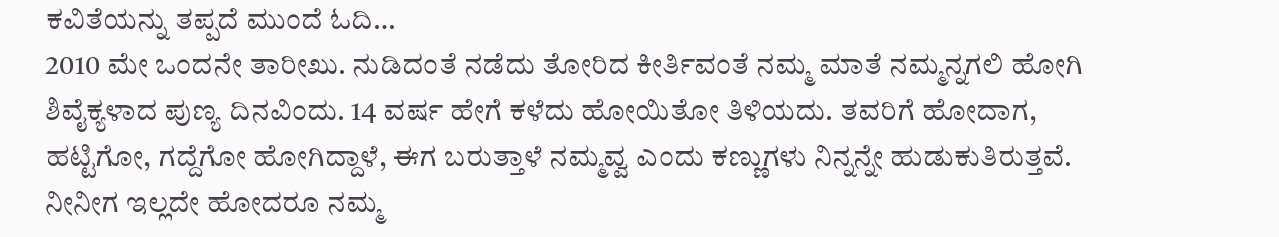ಕವಿತೆಯನ್ನು ತಪ್ಪದೆ ಮುಂದೆ ಓದಿ…
2010 ಮೇ ಒಂದನೇ ತಾರೀಖು. ನುಡಿದಂತೆ ನಡೆದು ತೋರಿದ ಕೀರ್ತಿವಂತೆ ನಮ್ಮ ಮಾತೆ ನಮ್ಮನ್ನಗಲಿ ಹೋಗಿ ಶಿವೈಕ್ಯಳಾದ ಪುಣ್ಯ ದಿನವಿಂದು. 14 ವರ್ಷ ಹೇಗೆ ಕಳೆದು ಹೋಯಿತೋ ತಿಳಿಯದು. ತವರಿಗೆ ಹೋದಾಗ, ಹಟ್ಟಿಗೋ, ಗದ್ದೆಗೋ ಹೋಗಿದ್ದಾಳೆ, ಈಗ ಬರುತ್ತಾಳೆ ನಮ್ಮವ್ವ ಎಂದು ಕಣ್ಣುಗಳು ನಿನ್ನನ್ನೇ ಹುಡುಕುತಿರುತ್ತವೆ. ನೀನೀಗ ಇಲ್ಲದೇ ಹೋದರೂ ನಮ್ಮ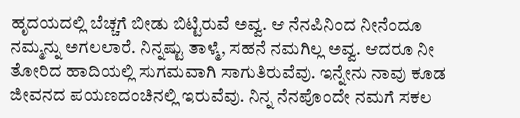ಹೃದಯದಲ್ಲಿ ಬೆಚ್ಚಗೆ ಬೀಡು ಬಿಟ್ಟಿರುವೆ ಅವ್ವ. ಆ ನೆನಪಿನಿಂದ ನೀನೆಂದೂ ನಮ್ಮನ್ನು ಅಗಲಲಾರೆ. ನಿನ್ನಷ್ಟು ತಾಳ್ಮೆ, ಸಹನೆ ನಮಗಿಲ್ಲ ಅವ್ವ. ಆದರೂ ನೀ ತೋರಿದ ಹಾದಿಯಲ್ಲಿ ಸುಗಮವಾಗಿ ಸಾಗುತಿರುವೆವು. ಇನ್ನೇನು ನಾವು ಕೂಡ ಜೀವನದ ಪಯಣದಂಚಿನಲ್ಲಿ ಇರುವೆವು. ನಿನ್ನ ನೆನಪೊಂದೇ ನಮಗೆ ಸಕಲ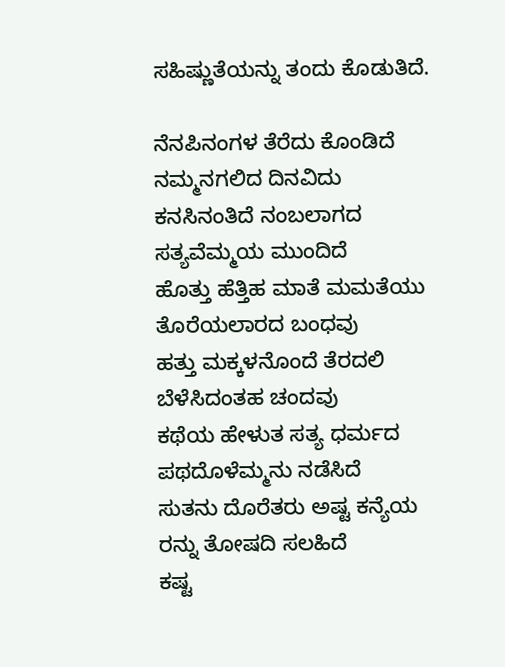ಸಹಿಷ್ಣುತೆಯನ್ನು ತಂದು ಕೊಡುತಿದೆ.

ನೆನಪಿನಂಗಳ ತೆರೆದು ಕೊಂಡಿದೆ
ನಮ್ಮನಗಲಿದ ದಿನವಿದು
ಕನಸಿನಂತಿದೆ ನಂಬಲಾಗದ
ಸತ್ಯವೆಮ್ಮಯ ಮುಂದಿದೆ
ಹೊತ್ತು ಹೆತ್ತಿಹ ಮಾತೆ ಮಮತೆಯು
ತೊರೆಯಲಾರದ ಬಂಧವು
ಹತ್ತು ಮಕ್ಕಳನೊಂದೆ ತೆರದಲಿ
ಬೆಳೆಸಿದಂತಹ ಚಂದವು
ಕಥೆಯ ಹೇಳುತ ಸತ್ಯ ಧರ್ಮದ
ಪಥದೊಳೆಮ್ಮನು ನಡೆಸಿದೆ
ಸುತನು ದೊರೆತರು ಅಷ್ಟ ಕನ್ಯೆಯ
ರನ್ನು ತೋಷದಿ ಸಲಹಿದೆ
ಕಷ್ಟ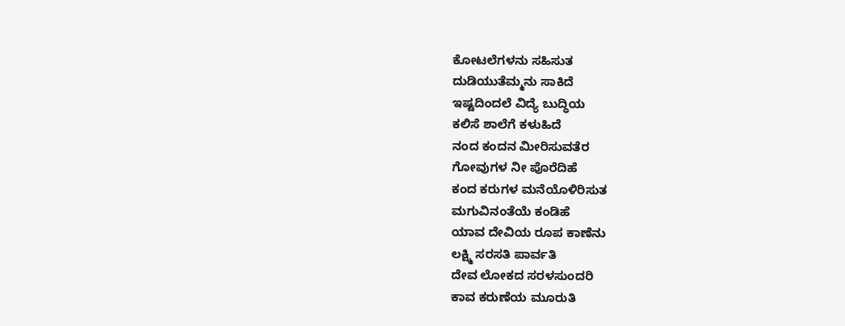ಕೋಟಲೆಗಳನು ಸಹಿಸುತ
ದುಡಿಯುತೆಮ್ಮನು ಸಾಕಿದೆ
ಇಷ್ಟದಿಂದಲೆ ವಿದ್ಯೆ ಬುದ್ಧಿಯ
ಕಲಿಸೆ ಶಾಲೆಗೆ ಕಳುಹಿದೆ
ನಂದ ಕಂದನ ಮೀರಿಸುವತೆರ
ಗೋವುಗಳ ನೀ ಪೊರೆದಿಹೆ
ಕಂದ ಕರುಗಳ ಮನೆಯೊಳಿರಿಸುತ
ಮಗುವಿನಂತೆಯೆ ಕಂಡಿಹೆ
ಯಾವ ದೇವಿಯ ರೂಪ ಕಾಣೆನು
ಲಕ್ಷ್ಮಿ ಸರಸತಿ ಪಾರ್ವತಿ
ದೇವ ಲೋಕದ ಸರಳಸುಂದರಿ
ಕಾವ ಕರುಣೆಯ ಮೂರುತಿ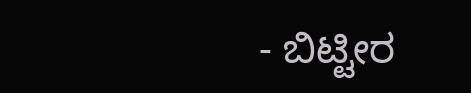- ಬಿಟ್ಟೀರ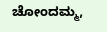ಚೋಂದಮ್ಮ,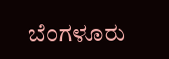ಬೆಂಗಳೂರು